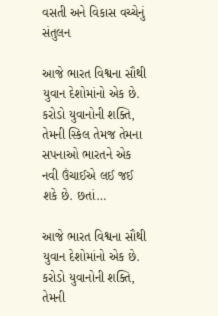વસતી અને વિકાસ વચ્ચેનું સંતુલન

આજે ભારત વિશ્વના સૌથી યુવાન દેશોમાંનો એક છે. કરોડો યુવાનોની શક્તિ, તેમની સ્કિલ તેમજ તેમના સપનાઓ ભારતને એક નવી ઉંચાઈએ લઈ જઈ શકે છે. છતાં…

આજે ભારત વિશ્વના સૌથી યુવાન દેશોમાંનો એક છે. કરોડો યુવાનોની શક્તિ, તેમની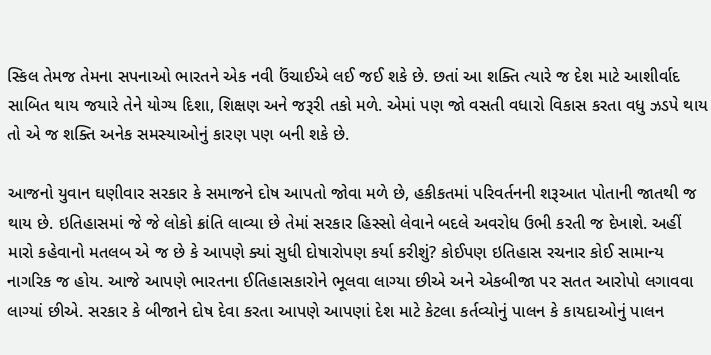સ્કિલ તેમજ તેમના સપનાઓ ભારતને એક નવી ઉંચાઈએ લઈ જઈ શકે છે. છતાં આ શક્તિ ત્યારે જ દેશ માટે આશીર્વાદ સાબિત થાય જયારે તેને યોગ્ય દિશા, શિક્ષણ અને જરૂરી તકો મળે. એમાં પણ જો વસતી વધારો વિકાસ કરતા વધુ ઝડપે થાય તો એ જ શક્તિ અનેક સમસ્યાઓનું કારણ પણ બની શકે છે.

આજનો યુવાન ઘણીવાર સરકાર કે સમાજને દોષ આપતો જોવા મળે છે, હકીકતમાં પરિવર્તનની શરૂઆત પોતાની જાતથી જ થાય છે. ઇતિહાસમાં જે જે લોકો ક્રાંતિ લાવ્યા છે તેમાં સરકાર હિસ્સો લેવાને બદલે અવરોધ ઉભી કરતી જ દેખાશે. અહીં મારો કહેવાનો મતલબ એ જ છે કે આપણે ક્યાં સુધી દોષારોપણ કર્યા કરીશું? કોઈપણ ઇતિહાસ રચનાર કોઈ સામાન્ય નાગરિક જ હોય. આજે આપણે ભારતના ઈતિહાસકારોને ભૂલવા લાગ્યા છીએ અને એકબીજા પર સતત આરોપો લગાવવા લાગ્યાં છીએ. સરકાર કે બીજાને દોષ દેવા કરતા આપણે આપણાં દેશ માટે કેટલા કર્તવ્યોનું પાલન કે કાયદાઓનું પાલન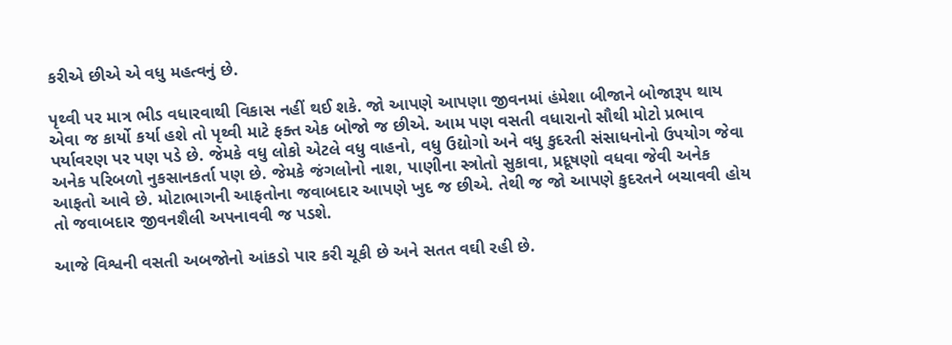કરીએ છીએ એ વધુ મહત્વનું છે.

પૃથ્વી પર માત્ર ભીડ વધારવાથી વિકાસ નહીં થઈ શકે. જો આપણે આપણા જીવનમાં હંમેશા બીજાને બોજારૂપ થાય એવા જ કાર્યો કર્યા હશે તો પૃથ્વી માટે ફક્ત એક બોજો જ છીએ. આમ પણ વસતી વધારાનો સૌથી મોટો પ્રભાવ પર્યાવરણ પર પણ પડે છે. જેમકે વધુ લોકો એટલે વધુ વાહનો, વધુ ઉદ્યોગો અને વધુ કુદરતી સંસાધનોનો ઉપયોગ જેવા અનેક પરિબળો નુકસાનકર્તા પણ છે. જેમકે જંગલોનો નાશ, પાણીના સ્ત્રોતો સુકાવા, પ્રદૂષણો વધવા જેવી અનેક આફતો આવે છે. મોટાભાગની આફતોના જવાબદાર આપણે ખુદ જ છીએ. તેથી જ જો આપણે કુદરતને બચાવવી હોય તો જવાબદાર જીવનશૈલી અપનાવવી જ પડશે.

આજે વિશ્વની વસતી અબજોનો આંકડો પાર કરી ચૂકી છે અને સતત વઘી રહી છે.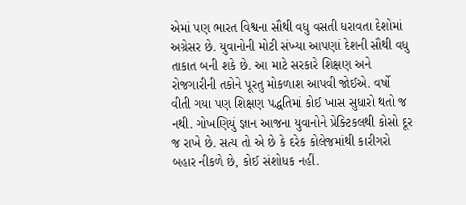એમાં પણ ભારત વિશ્વના સૌથી વધુ વસતી ધરાવતા દેશોમાં અગ્રેસર છે. યુવાનોની મોટી સંખ્યા આપણાં દેશની સૌથી વધુ તાકાત બની શકે છે. આ માટે સરકારે શિક્ષણ અને રોજગારીની તકોને પૂરતુ મોકળાશ આપવી જોઈએ. વર્ષો વીતી ગયા પણ શિક્ષણ પદ્ધતિમાં કોઈ ખાસ સુધારો થતો જ નથી. ગોખણિયું જ્ઞાન આજના યુવાનોને પ્રેક્ટિકલથી કોસો દૂર જ રાખે છે. સત્ય તો એ છે કે દરેક કોલેજમાંથી કારીગરો બહાર નીકળે છે, કોઈ સંશોધક નહીં.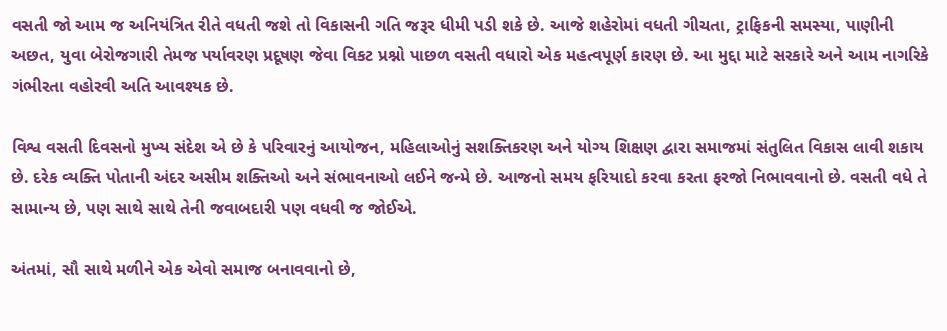વસતી જો આમ જ અનિયંત્રિત રીતે વધતી જશે તો વિકાસની ગતિ જરૂર ધીમી પડી શકે છે. આજે શહેરોમાં વધતી ગીચતા, ટ્રાફિકની સમસ્યા, પાણીની અછત, યુવા બેરોજગારી તેમજ પર્યાવરણ પ્રદૂષણ જેવા વિકટ પ્રશ્નો પાછળ વસતી વધારો એક મહત્વપૂર્ણ કારણ છે. આ મુદ્દા માટે સરકારે અને આમ નાગરિકે ગંભીરતા વહોરવી અતિ આવશ્યક છે.

વિશ્વ વસતી દિવસનો મુખ્ય સંદેશ એ છે કે પરિવારનું આયોજન, મહિલાઓનું સશક્તિકરણ અને યોગ્ય શિક્ષણ દ્વારા સમાજમાં સંતુલિત વિકાસ લાવી શકાય છે. દરેક વ્યક્તિ પોતાની અંદર અસીમ શક્તિઓ અને સંભાવનાઓ લઈને જન્મે છે. આજનો સમય ફરિયાદો કરવા કરતા ફરજો નિભાવવાનો છે. વસતી વધે તે સામાન્ય છે, પણ સાથે સાથે તેની જવાબદારી પણ વધવી જ જોઈએ.

અંતમાં, સૌ સાથે મળીને એક એવો સમાજ બનાવવાનો છે,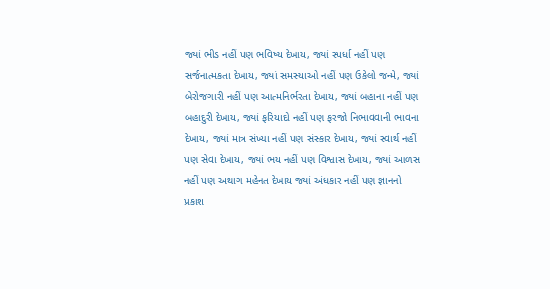જ્યાં ભીડ નહીં પણ ભવિષ્ય દેખાય, જ્યાં સ્પર્ધા નહીં પણ સર્જનાત્મકતા દેખાય, જ્યાં સમસ્યાઓ નહીં પણ ઉકેલો જન્મે, જ્યાં બેરોજગારી નહીં પણ આત્મનિર્ભરતા દેખાય, જ્યાં બહાના નહીં પણ બહાદુરી દેખાય, જ્યાં ફરિયાદો નહીં પણ ફરજો નિભાવવાની ભાવના દેખાય, જ્યાં માત્ર સંખ્યા નહીં પણ સંસ્કાર દેખાય, જ્યાં સ્વાર્થ નહીં પણ સેવા દેખાય, જ્યાં ભય નહીં પણ વિશ્વાસ દેખાય, જ્યાં આળસ નહીં પણ અથાગ મહેનત દેખાય જ્યાં અંધકાર નહીં પણ જ્ઞાનનો પ્રકાશ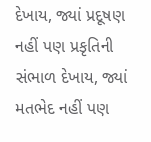દેખાય, જ્યાં પ્રદૂષણ નહીં પણ પ્રકૃતિની સંભાળ દેખાય, જ્યાં મતભેદ નહીં પણ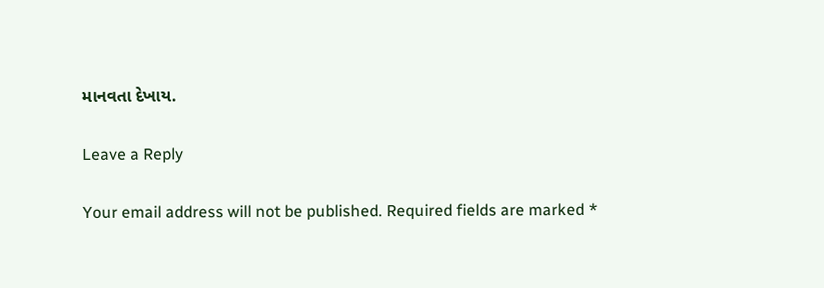માનવતા દેખાય.

Leave a Reply

Your email address will not be published. Required fields are marked *